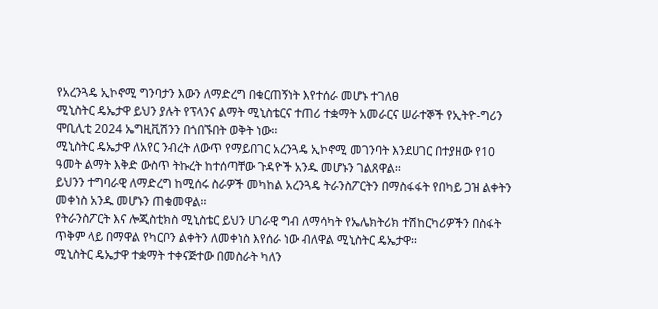የአረንጓዴ ኢኮኖሚ ግንባታን እውን ለማድረግ በቁርጠኝነት እየተሰራ መሆኑ ተገለፀ
ሚኒስትር ዴኤታዋ ይህን ያሉት የፕላንና ልማት ሚኒስቴርና ተጠሪ ተቋማት አመራርና ሠራተኞች የኢትዮ-ግሪን ሞቢሊቲ 2024 ኤግዚቪሽንን በጎበኙበት ወቅት ነው፡፡
ሚኒስትር ዴኤታዋ ለአየር ንብረት ለውጥ የማይበገር አረንጓዴ ኢኮኖሚ መገንባት እንደሀገር በተያዘው የ10 ዓመት ልማት እቅድ ውስጥ ትኩረት ከተሰጣቸው ጉዳዮች አንዱ መሆኑን ገልጸዋል፡፡
ይህንን ተግባራዊ ለማድረግ ከሚሰሩ ስራዎች መካከል አረንጓዴ ትራንስፖርትን በማስፋፋት የበካይ ጋዝ ልቀትን መቀነስ አንዱ መሆኑን ጠቁመዋል፡፡
የትራንስፖርት እና ሎጂስቲክስ ሚኒስቴር ይህን ሀገራዊ ግብ ለማሳካት የኤሌክትሪክ ተሽከርካሪዎችን በስፋት ጥቅም ላይ በማዋል የካርቦን ልቀትን ለመቀነስ እየሰራ ነው ብለዋል ሚኒስትር ዴኤታዋ፡፡
ሚኒስትር ዴኤታዋ ተቋማት ተቀናጅተው በመስራት ካለን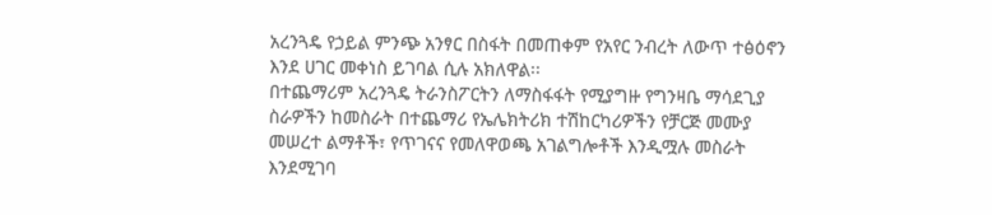አረንጓዴ የኃይል ምንጭ አንፃር በስፋት በመጠቀም የአየር ንብረት ለውጥ ተፅዕኖን እንደ ሀገር መቀነስ ይገባል ሲሉ አክለዋል፡፡
በተጨማሪም አረንጓዴ ትራንስፖርትን ለማስፋፋት የሚያግዙ የግንዛቤ ማሳደጊያ ስራዎችን ከመስራት በተጨማሪ የኤሌክትሪክ ተሽከርካሪዎችን የቻርጅ መሙያ መሠረተ ልማቶች፣ የጥገናና የመለዋወጫ አገልግሎቶች እንዲሟሉ መስራት እንደሚገባ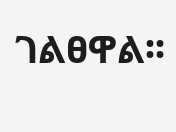ገልፀዋል፡፡